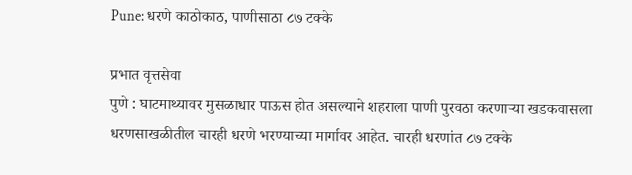Pune: धरणे काठोकाठ, पाणीसाठा ८७ टक्के

प्रभात वृत्तसेवा
पुणे : घाटमाथ्यावर मुसळाधार पाऊस होत असल्याने शहराला पाणी पुरवठा करणाऱ्या खडकवासला धरणसाखळीतील चारही धरणे भरण्याच्या मार्गावर आहेत. चारही धरणांत ८७ टक्के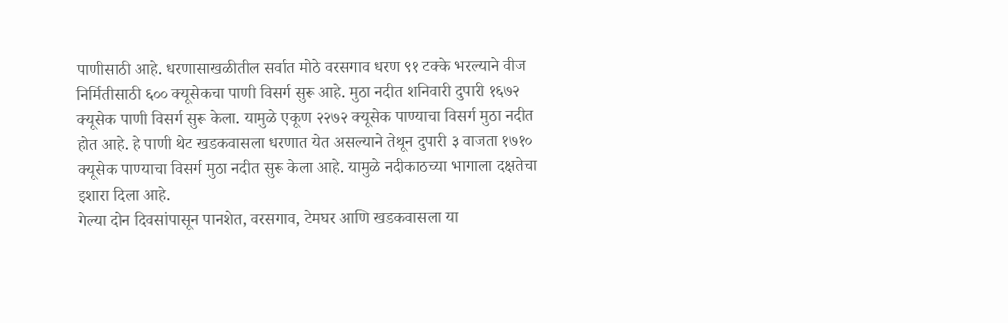पाणीसाठी आहे. धरणासाखळीतील सर्वात मोठे वरसगाव धरण ९१ टक्के भरल्याने वीज निर्मितीसाठी ६०० क्यूसेकचा पाणी विसर्ग सुरू आहे. मुठा नदीत शनिवारी दुपारी १६७२ क्यूसेक पाणी विसर्ग सुरू केला. यामुळे एकूण २२७२ क्यूसेक पाण्याचा विसर्ग मुठा नदीत होत आहे. हे पाणी थेट खडकवासला धरणात येत असल्याने तेथून दुपारी ३ वाजता १७१० क्यूसेक पाण्याचा विसर्ग मुठा नदीत सुरू केला आहे. यामुळे नदीकाठच्या भागाला दक्षतेचा इशारा दिला आहे.
गेल्या दोन दिवसांपासून पानशेत, वरसगाव, टेमघर आणि खडकवासला या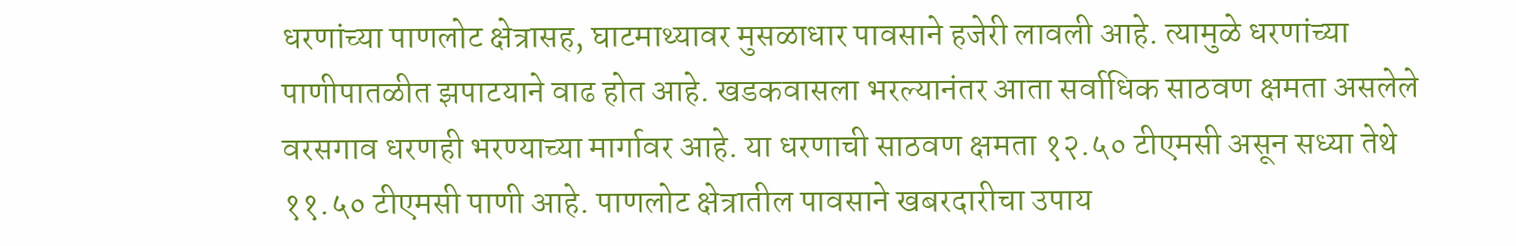धरणांच्या पाणलोट क्षेत्रासह, घाटमाथ्यावर मुसळाधार पावसाने हजेरी लावली आहे. त्यामुळे धरणांच्या पाणीपातळीत झपाटयाने वाढ होत आहे. खडकवासला भरल्यानंतर आता सर्वाधिक साठवण क्षमता असलेले वरसगाव धरणही भरण्याच्या मार्गावर आहे. या धरणाची साठवण क्षमता १२.५० टीएमसी असून सध्या तेथे ११.५० टीएमसी पाणी आहे. पाणलोट क्षेत्रातील पावसाने खबरदारीचा उपाय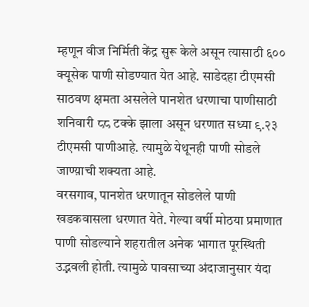म्हणून वीज निर्मिती केंद्र सुरू केले असून त्यासाठी ६०० क्यूसेक पाणी सोडण्यात येत आहे. साडेदहा टीएमसी साठवण क्षमता असलेले पानशेत धरणाचा पाणीसाठी शनिवारी ८८ टक्के झाला असून धरणात सध्या ९.२३ टीएमसी पाणीआहे. त्यामुळे येथूनही पाणी सोडले जाण्य़ाची शक्यता आहे.
वरसगाव, पानशेत धरणातून सोडलेले पाणी खडकवासला धरणात येते. गेल्या वर्षी मोठया प्रमाणात पाणी सोडल्याने शहरातील अनेक भागात पूरस्थिती उद्भवली होती. त्यामुळे पावसाच्या अंदाजानुसार यंदा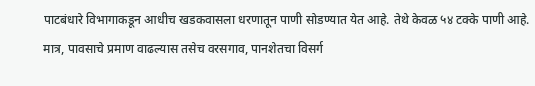पाटबंधारे विभागाकडून आधीच खडकवासला धरणातून पाणी सोडण्यात येत आहे. तेथे केवळ ५४ टक्के पाणी आहे. मात्र, पावसाचे प्रमाण वाढल्यास तसेच वरसगाव, पानशेतचा विसर्ग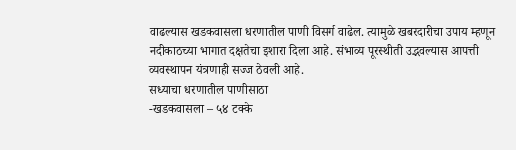वाढल्यास खडकवासला धरणातील पाणी विसर्ग वाढेल. त्यामुळे खबरदारीचा उपाय म्हणून नदीकाठच्या भागात दक्षतेचा इशारा दिला आहे. संभाव्य पूरस्थीती उद्भवल्यास आपत्ती व्यवस्थापन यंत्रणाही सज्ज ठेवली आहे.
सध्याचा धरणातील पाणीसाठा
-खडकवासला – ५४ टक्के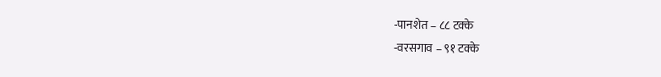-पानशेत – ८८ टक्के
-वरसगाव – ९१ टक्के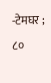-टेमघर ; ८०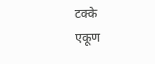टक्के
एकूण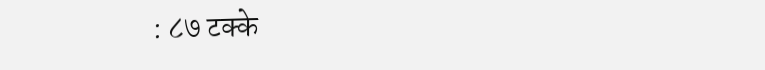: ८७ टक्के